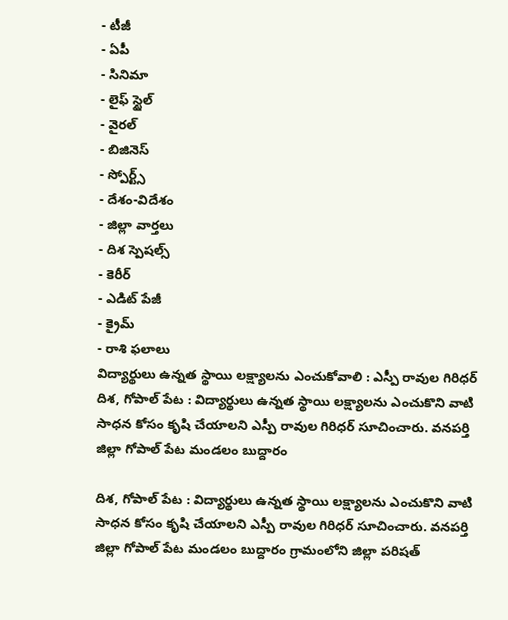- టీజీ
- ఏపీ
- సినిమా
- లైఫ్ స్టైల్
- వైరల్
- బిజినెస్
- స్పోర్ట్స్
- దేశం-విదేశం
- జిల్లా వార్తలు
- దిశ స్పెషల్స్
- కెరీర్
- ఎడిట్ పేజీ
- క్రైమ్
- రాశి ఫలాలు
విద్యార్థులు ఉన్నత స్థాయి లక్ష్యాలను ఎంచుకోవాలి : ఎస్పీ రావుల గిరిధర్
దిశ, గోపాల్ పేట : విద్యార్థులు ఉన్నత స్థాయి లక్ష్యాలను ఎంచుకొని వాటి సాధన కోసం కృషి చేయాలని ఎస్పీ రావుల గిరిధర్ సూచించారు. వనపర్తి జిల్లా గోపాల్ పేట మండలం బుద్దారం

దిశ, గోపాల్ పేట : విద్యార్థులు ఉన్నత స్థాయి లక్ష్యాలను ఎంచుకొని వాటి సాధన కోసం కృషి చేయాలని ఎస్పీ రావుల గిరిధర్ సూచించారు. వనపర్తి జిల్లా గోపాల్ పేట మండలం బుద్దారం గ్రామంలోని జిల్లా పరిషత్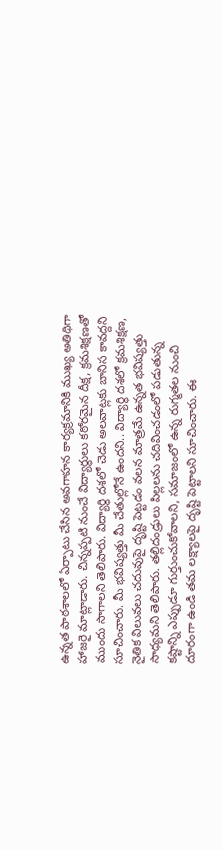ఉన్నత పాఠశాలలో ఏర్పాటు చేసిన అవగాహన కార్యక్రమానికి ముఖ్య అతిథిగా హాజరై మాట్లాడారు. చిన్నప్పటి నుంచే విద్యార్థులు కఠోరమైన దీక్ష, క్రమశిక్షణతో ముందు సాగాలని తెలిపారు. విద్యార్థి దశలో చెడు అలవాట్లకు బానిస కావద్దని సూచించారు. మీ భవిష్యత్తు మీ చేతుల్లోనే ఉందని.. విద్యార్థి దశలో క్రమశిక్షణ, నైతిక విలువలు చదువుపై దృష్టి పెట్టడం వలన మాత్రమే ఉన్నత భవిష్యత్తు సాధ్యమని తెలిపారు. తల్లిదండ్రులు పిల్లలను చదివించడంలో పడుతున్న కష్టాన్ని ఎప్పుడూ గుర్తుంచుకోవాలని, సమాజంలో ఉన్న రుగ్మతల నుంచి దూరంగా ఉండి తమ లక్ష్యాలపై దృష్టి పెట్టాలని సూచించారు. ఈ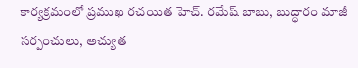కార్యక్రమంలో ప్రముఖ రచయిత హెచ్. రమేష్ బాబు, బుద్ధారం మాజీ సర్పంచులు, అచ్యుత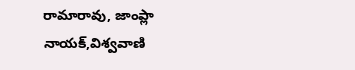రామారావు, జాంప్లా నాయక్,విశ్వవాణి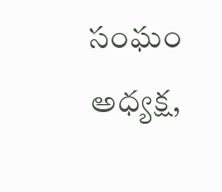సంఘం అధ్యక్ష,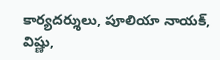కార్యదర్శులు, పూలియా నాయక్, విష్ణు,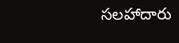సలహాదారు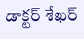డాక్టర్ శేఖర్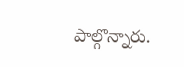పాల్గొన్నారు.